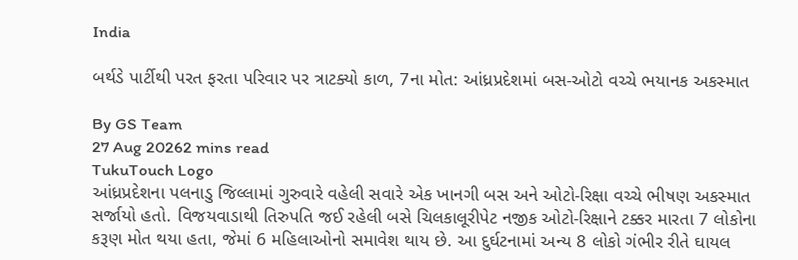India

બર્થડે પાર્ટીથી પરત ફરતા પરિવાર પર ત્રાટક્યો કાળ, 7ના મોત: આંધ્રપ્રદેશમાં બસ-ઓટો વચ્ચે ભયાનક અકસ્માત

By GS Team
27 Aug 20262 mins read
TukuTouch Logo
આંધ્રપ્રદેશના પલનાડુ જિલ્લામાં ગુરુવારે વહેલી સવારે એક ખાનગી બસ અને ઓટો-રિક્ષા વચ્ચે ભીષણ અકસ્માત સર્જાયો હતો. વિજયવાડાથી તિરુપતિ જઈ રહેલી બસે ચિલકાલૂરીપેટ નજીક ઓટો-રિક્ષાને ટક્કર મારતા 7 લોકોના કરૂણ મોત થયા હતા, જેમાં 6 મહિલાઓનો સમાવેશ થાય છે. આ દુર્ઘટનામાં અન્ય 8 લોકો ગંભીર રીતે ઘાયલ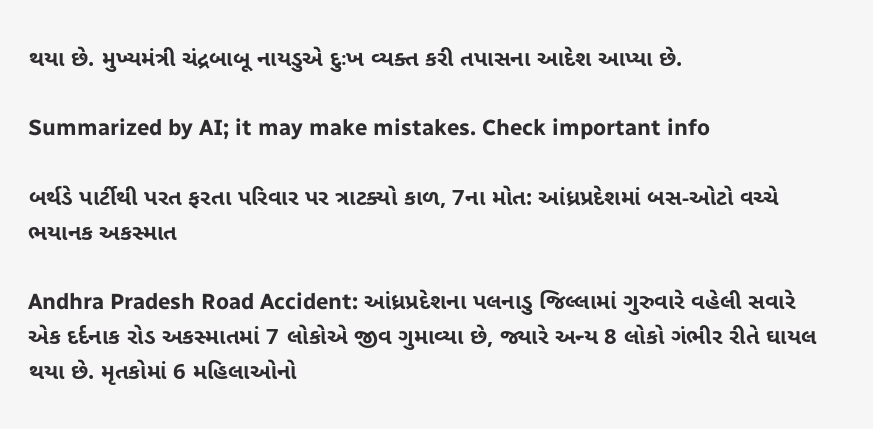થયા છે. મુખ્યમંત્રી ચંદ્રબાબૂ નાયડુએ દુઃખ વ્યક્ત કરી તપાસના આદેશ આપ્યા છે.

Summarized by AI; it may make mistakes. Check important info

બર્થડે પાર્ટીથી પરત ફરતા પરિવાર પર ત્રાટક્યો કાળ, 7ના મોત: આંધ્રપ્રદેશમાં બસ-ઓટો વચ્ચે ભયાનક અકસ્માત

Andhra Pradesh Road Accident: આંધ્રપ્રદેશના પલનાડુ જિલ્લામાં ગુરુવારે વહેલી સવારે એક દર્દનાક રોડ અકસ્માતમાં 7 લોકોએ જીવ ગુમાવ્યા છે, જ્યારે અન્ય 8 લોકો ગંભીર રીતે ઘાયલ થયા છે. મૃતકોમાં 6 મહિલાઓનો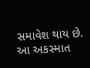સમાવેશ થાય છે. આ અકસ્માત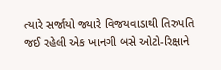ત્યારે સર્જાયો જ્યારે વિજયવાડાથી તિરુપતિ જઈ રહેલી એક ખાનગી બસે ઓટો-રિક્ષાને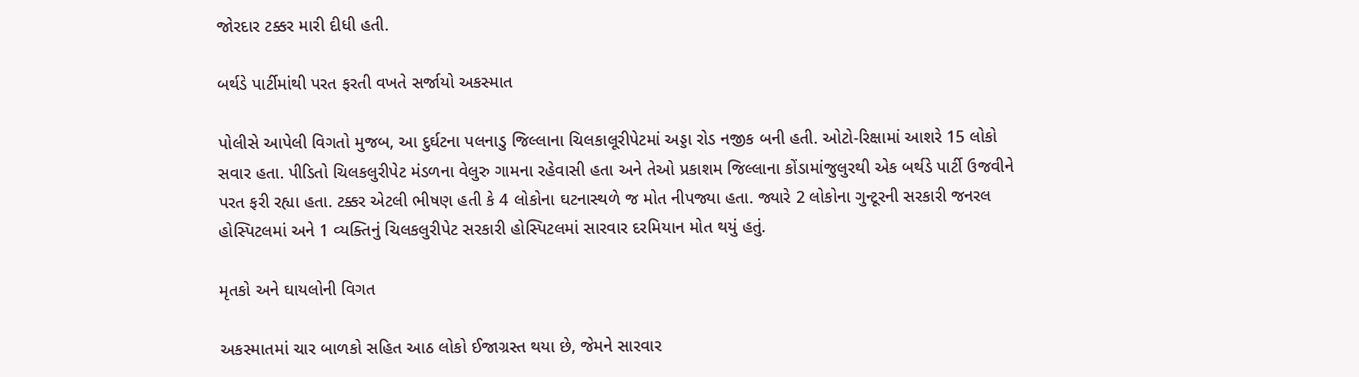જોરદાર ટક્કર મારી દીધી હતી.

બર્થડે પાર્ટીમાંથી પરત ફરતી વખતે સર્જાયો અકસ્માત

પોલીસે આપેલી વિગતો મુજબ, આ દુર્ઘટના પલનાડુ જિલ્લાના ચિલકાલૂરીપેટમાં અડ્ડા રોડ નજીક બની હતી. ઓટો-રિક્ષામાં આશરે 15 લોકો સવાર હતા. પીડિતો ચિલકલુરીપેટ મંડળના વેલુરુ ગામના રહેવાસી હતા અને તેઓ પ્રકાશમ જિલ્લાના કોંડામાંજુલુરથી એક બર્થડે પાર્ટી ઉજવીને પરત ફરી રહ્યા હતા. ટક્કર એટલી ભીષણ હતી કે 4 લોકોના ઘટનાસ્થળે જ મોત નીપજ્યા હતા. જ્યારે 2 લોકોના ગુન્ટૂરની સરકારી જનરલ હોસ્પિટલમાં અને 1 વ્યક્તિનું ચિલકલુરીપેટ સરકારી હોસ્પિટલમાં સારવાર દરમિયાન મોત થયું હતું.

મૃતકો અને ઘાયલોની વિગત

અકસ્માતમાં ચાર બાળકો સહિત આઠ લોકો ઈજાગ્રસ્ત થયા છે, જેમને સારવાર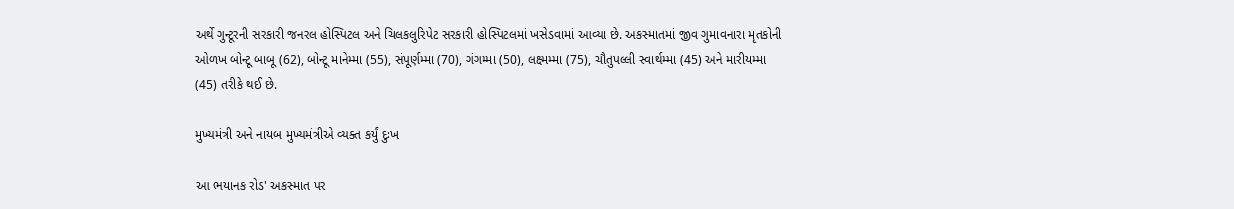અર્થે ગુન્ટૂરની સરકારી જનરલ હોસ્પિટલ અને ચિલકલુરિપેટ સરકારી હોસ્પિટલમાં ખસેડવામાં આવ્યા છે. અકસ્માતમાં જીવ ગુમાવનારા મૃતકોની ઓળખ બોન્ટૂ બાબૂ (62), બોન્ટૂ માનેમ્મા (55), સંપૂર્ણમ્મા (70), ગંગમ્મા (50), લક્ષ્મમ્મા (75), ચૌતુપલ્લી સ્વાર્થમ્મા (45) અને મારીયમ્મા (45) તરીકે થઈ છે.

મુખ્યમંત્રી અને નાયબ મુખ્યમંત્રીએ વ્યક્ત કર્યું દુઃખ

આ ભયાનક રોડ' અકસ્માત પર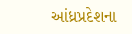આંધ્રપ્રદેશના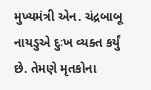મુખ્યમંત્રી એન. ચંદ્રબાબૂ નાયડુએ દુઃખ વ્યક્ત કર્યું છે. તેમણે મૃતકોના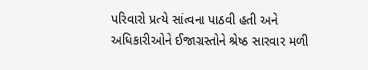પરિવારો પ્રત્યે સાંત્વના પાઠવી હતી અને અધિકારીઓને ઈજાગ્રસ્તોને શ્રેષ્ઠ સારવાર મળી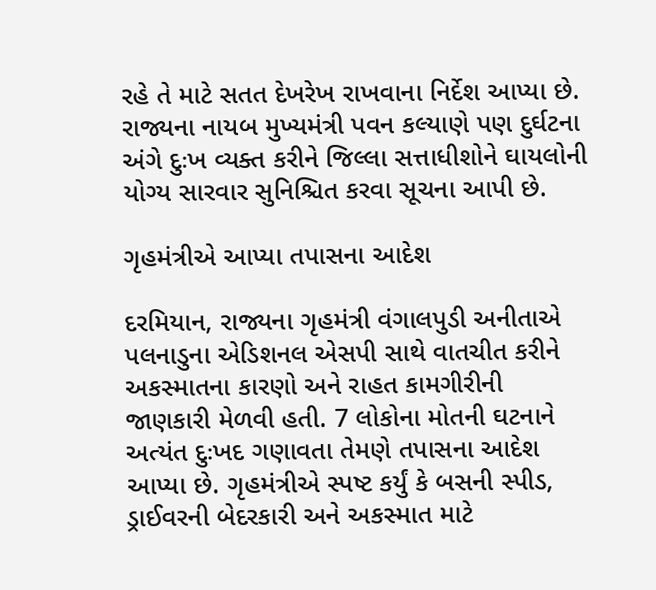રહે તે માટે સતત દેખરેખ રાખવાના નિર્દેશ આપ્યા છે. રાજ્યના નાયબ મુખ્યમંત્રી પવન કલ્યાણે પણ દુર્ઘટના અંગે દુઃખ વ્યક્ત કરીને જિલ્લા સત્તાધીશોને ઘાયલોની યોગ્ય સારવાર સુનિશ્ચિત કરવા સૂચના આપી છે.

ગૃહમંત્રીએ આપ્યા તપાસના આદેશ

દરમિયાન, રાજ્યના ગૃહમંત્રી વંગાલપુડી અનીતાએ પલનાડુના એડિશનલ એસપી સાથે વાતચીત કરીને અકસ્માતના કારણો અને રાહત કામગીરીની જાણકારી મેળવી હતી. 7 લોકોના મોતની ઘટનાને અત્યંત દુઃખદ ગણાવતા તેમણે તપાસના આદેશ આપ્યા છે. ગૃહમંત્રીએ સ્પષ્ટ કર્યું કે બસની સ્પીડ, ડ્રાઈવરની બેદરકારી અને અકસ્માત માટે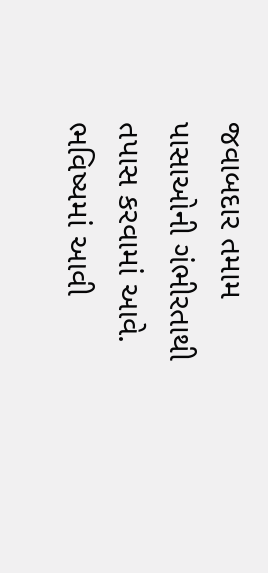જવાબદાર તમામ પાસાઓની ગંભીરતાથી તપાસ કરવામાં આવે. ભવિષ્યમાં આવી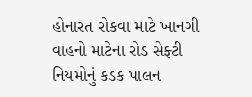હોનારત રોકવા માટે ખાનગી વાહનો માટેના રોડ સેફ્ટી નિયમોનું કડક પાલન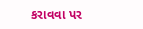કરાવવા પર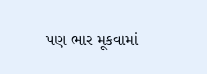પણ ભાર મૂકવામાં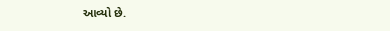આવ્યો છે.